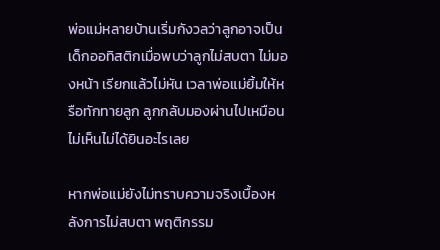พ่อแม่หลายบ้านเริ่มกังวลว่าลูกอาจเป็นเด็กออทิสติกเมื่อพบว่าลูกไม่สบตา ไม่มองหน้า เรียกแล้วไม่หัน เวลาพ่อแม่ยิ้มให้หรือทักทายลูก ลูกกลับมองผ่านไปเหมือนไม่เห็นไม่ได้ยินอะไรเลย

หากพ่อแม่ยังไม่ทราบความจริงเบื้องหลังการไม่สบตา พฤติกรรม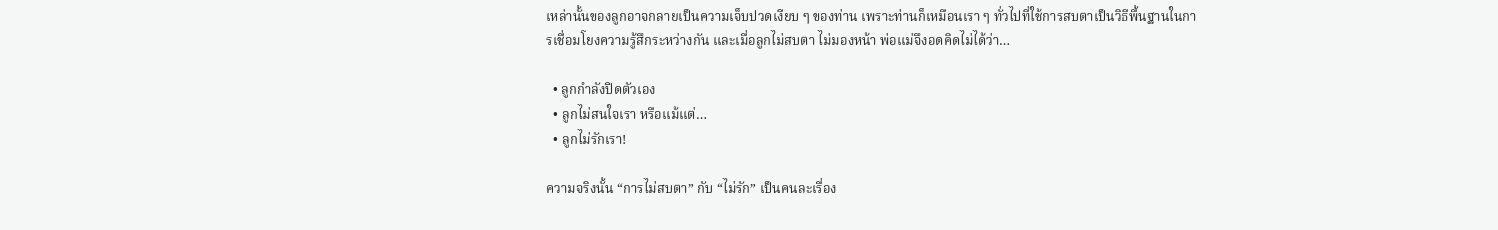เหล่านั้นของลูกอาจกลายเป็นความเจ็บปวดเงียบ ๆ ของท่าน เพราะท่านก็เหมือนเรา ๆ ทั่วไปที่ใช้การสบตาเป็นวิธีพื้นฐานในการเชื่อมโยงความรู้สึกระหว่างกัน และเมื่อลูกไม่สบตา ไม่มองหน้า พ่อแม่จึงอดคิดไม่ได้ว่า…

  • ลูกกำลังปิดตัวเอง
  • ลูกไม่สนใจเรา หรือแม้แต่…
  • ลูกไม่รักเรา!

ความจริงนั้น “การไม่สบตา” กับ “ไม่รัก” เป็นคนละเรื่อง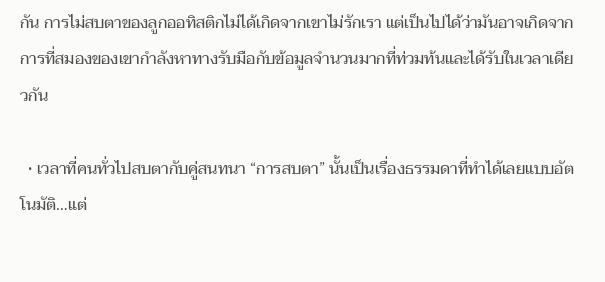กัน การไม่สบตาของลูกออทิสติกไม่ได้เกิดจากเขาไม่รักเรา แต่เป็นไปได้ว่ามันอาจเกิดจากการที่สมองของเขากำลังหาทางรับมือกับข้อมูลจำนวนมากที่ท่วมท้นและได้รับในเวลาเดียวกัน

  • เวลาที่คนทั่วไปสบตากับคู่สนทนา “การสบตา” นั้นเป็นเรื่องธรรมดาที่ทำได้เลยแบบอัตโนมัติ…แต่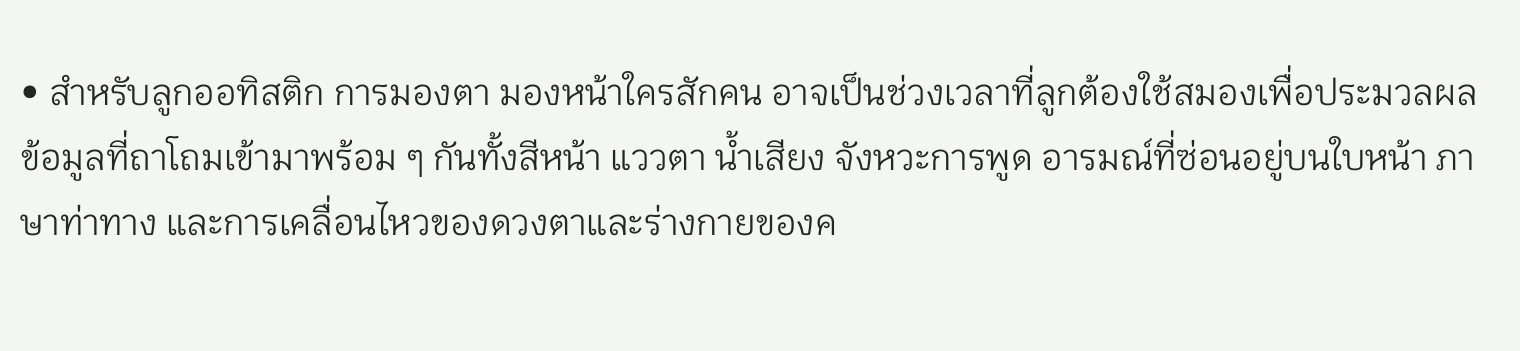• สำหรับลูกออทิสติก การมองตา มองหน้าใครสักคน อาจเป็นช่วงเวลาที่ลูกต้องใช้สมองเพื่อประมวลผลข้อมูลที่ถาโถมเข้ามาพร้อม ๆ กันทั้งสีหน้า แววตา น้ำเสียง จังหวะการพูด อารมณ์ที่ซ่อนอยู่บนใบหน้า ภาษาท่าทาง และการเคลื่อนไหวของดวงตาและร่างกายของค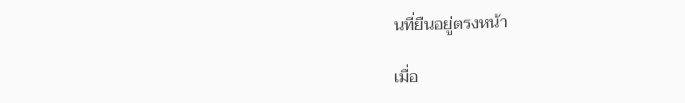นที่ยืนอยู่ตรงหน้า

เมื่อ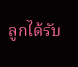ลูกได้รับ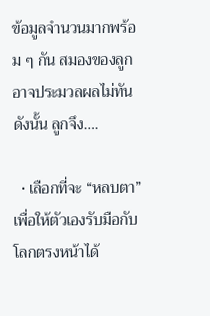ข้อมูลจำนวนมากพร้อม ๆ กัน สมองของลูกอาจประมวลผลไม่ทัน ดังนั้น ลูกจึง….

  • เลือกที่จะ “หลบตา” เพื่อให้ตัวเองรับมือกับโลกตรงหน้าได้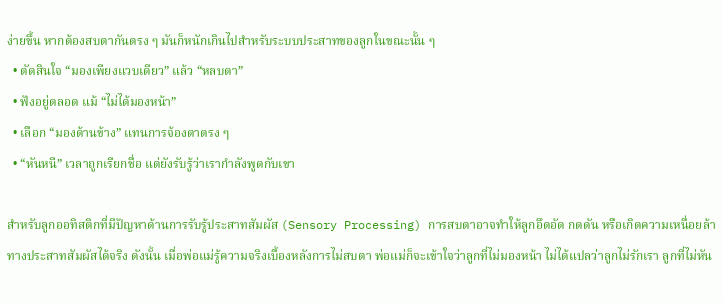ง่ายขึ้น หากต้องสบตากันตรง ๆ มันก็หนักเกินไปสำหรับระบบประสาทของลูกในขณะนั้น ๆ
  • ตัดสินใจ “มองเพียงแวบเดียว” แล้ว “หลบตา”
  • ฟังอยู่ตลอด แม้ “ไม่ได้มองหน้า”
  • เลือก “มองด้านข้าง” แทนการจ้องตาตรง ๆ
  • “หันหนี” เวลาถูกเรียกชื่อ แต่ยังรับรู้ว่าเรากำลังพูดกับเขา

สำหรับลูกออทิสติกที่มีปัญหาด้านการรับรู้ประสาทสัมผัส (Sensory Processing) การสบตาอาจทำให้ลูกอึดอัด กดดัน หรือเกิดความเหนื่อยล้าทางประสาทสัมผัสได้จริง ดังนั้น เมื่อพ่อแม่รู้ความจริงเบื้องหลังการไม่สบตา พ่อแม่ก็จะเข้าใจว่าลูกที่ไม่มองหน้า ไม่ได้แปลว่าลูกไม่รักเรา ลูกที่ไม่หัน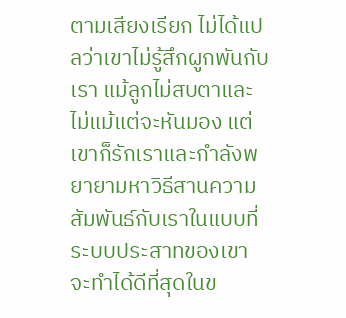ตามเสียงเรียก ไม่ได้แปลว่าเขาไม่รู้สึกผูกพันกับเรา แม้ลูกไม่สบตาและไม่แม้แต่จะหันมอง แต่เขาก็รักเราและกำลังพยายามหาวิธีสานความสัมพันธ์กับเราในแบบที่ระบบประสาทของเขาจะทำได้ดีที่สุดในข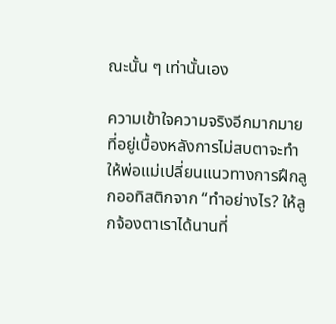ณะนั้น ๆ เท่านั้นเอง

ความเข้าใจความจริงอีกมากมายที่อยู่เบื้องหลังการไม่สบตาจะทำให้พ่อแม่เปลี่ยนแนวทางการฝึกลูกออทิสติกจาก “ทำอย่างไร? ให้ลูกจ้องตาเราได้นานที่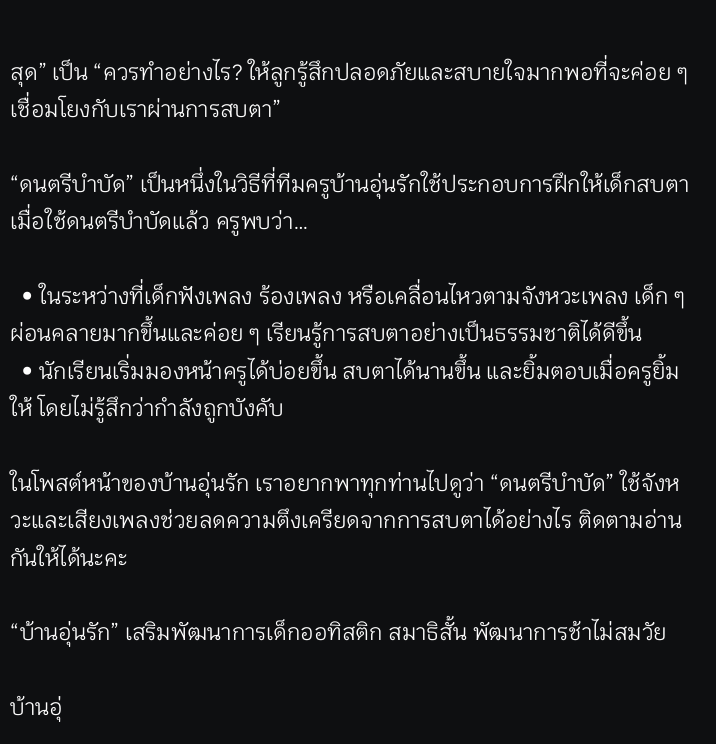สุด” เป็น “ควรทำอย่างไร? ให้ลูกรู้สึกปลอดภัยและสบายใจมากพอที่จะค่อย ๆ เชื่อมโยงกับเราผ่านการสบตา”

“ดนตรีบำบัด” เป็นหนึ่งในวิธีที่ทีมครูบ้านอุ่นรักใช้ประกอบการฝึกให้เด็กสบตา เมื่อใช้ดนตรีบำบัดแล้ว ครูพบว่า…

  • ในระหว่างที่เด็กฟังเพลง ร้องเพลง หรือเคลื่อนไหวตามจังหวะเพลง เด็ก ๆ ผ่อนคลายมากขึ้นและค่อย ๆ เรียนรู้การสบตาอย่างเป็นธรรมชาติได้ดีขึ้น
  • นักเรียนเริ่มมองหน้าครูได้บ่อยขึ้น สบตาได้นานขึ้น และยิ้มตอบเมื่อครูยิ้มให้ โดยไม่รู้สึกว่ากำลังถูกบังคับ

ในโพสต์หน้าของบ้านอุ่นรัก เราอยากพาทุกท่านไปดูว่า “ดนตรีบำบัด” ใช้จังหวะและเสียงเพลงช่วยลดความตึงเครียดจากการสบตาได้อย่างไร ติดตามอ่านกันให้ได้นะคะ

“บ้านอุ่นรัก” เสริมพัฒนาการเด็กออทิสติก สมาธิสั้น พัฒนาการช้าไม่สมวัย

บ้านอุ่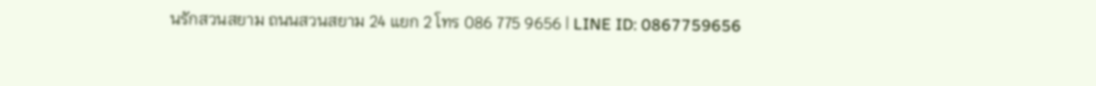นรักสวนสยาม ถนนสวนสยาม 24 แยก 2 โทร 086 775 9656 | LINE ID: 0867759656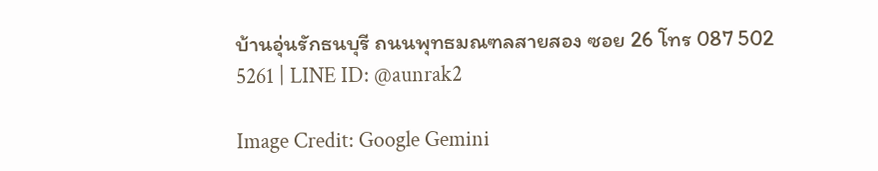บ้านอุ่นรักธนบุรี ถนนพุทธมณฑลสายสอง ซอย 26 โทร 087 502 5261 | LINE ID: @aunrak2

Image Credit: Google Gemini